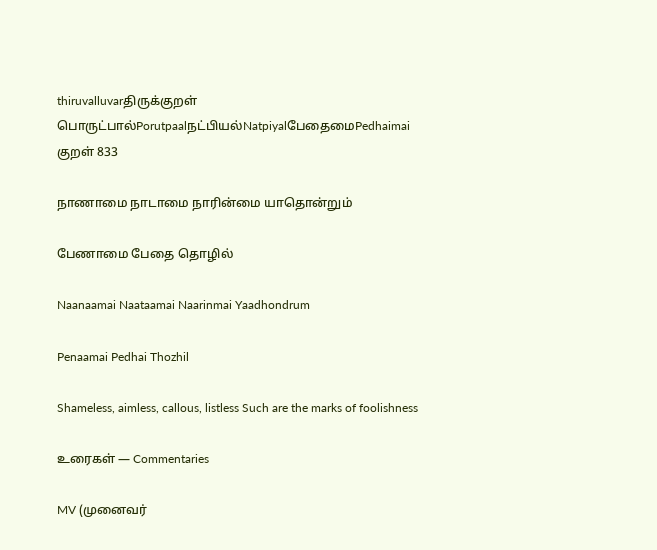thiruvalluvarதிருக்குறள்
பொருட்பால்Porutpaalநட்பியல்NatpiyalபேதைமைPedhaimai
குறள் 833

நாணாமை நாடாமை நாரின்மை யாதொன்றும்

பேணாமை பேதை தொழில்

Naanaamai Naataamai Naarinmai Yaadhondrum

Penaamai Pedhai Thozhil

Shameless, aimless, callous, listless Such are the marks of foolishness

உரைகள் — Commentaries

MV (முனைவர்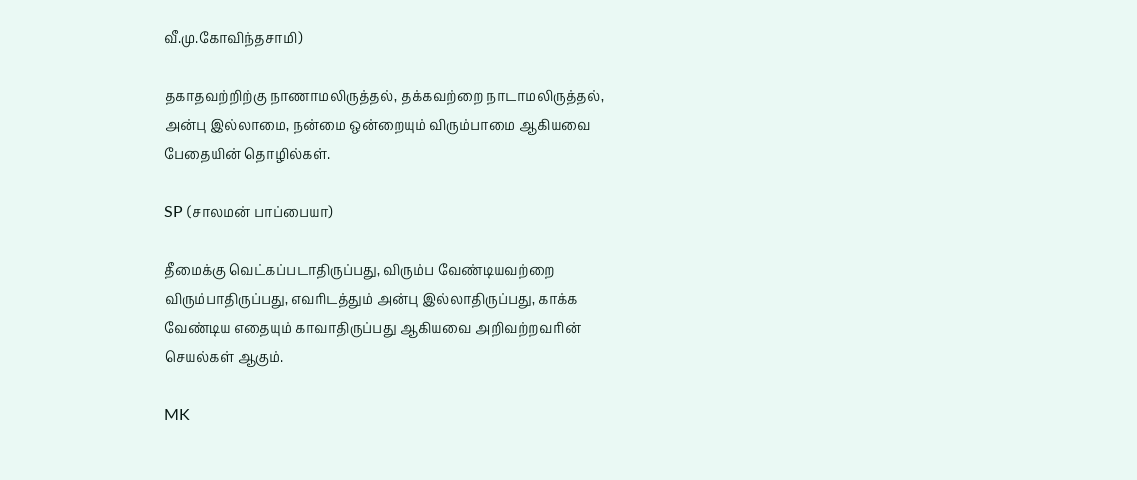வீ.மு.கோவிந்தசாமி)

தகாதவற்றிற்கு நாணாமலிருத்தல், தக்கவற்றை நாடாமலிருத்தல், அன்பு இல்லாமை, நன்மை ஒன்றையும் விரும்பாமை ஆகியவை பேதையின் தொழில்கள்.

SP (சாலமன் பாப்பையா)

தீமைக்கு வெட்கப்படாதிருப்பது, விரும்ப வேண்டியவற்றை விரும்பாதிருப்பது, எவரிடத்தும் அன்பு இல்லாதிருப்பது, காக்க வேண்டிய எதையும் காவாதிருப்பது ஆகியவை அறிவற்றவரின் செயல்கள் ஆகும்.

MK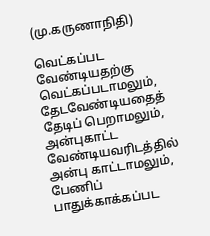(மு.கருணாநிதி)

வெட்கப்பட வேண்டியதற்கு வெட்கப்படாமலும், தேடவேண்டியதைத் தேடிப் பெறாமலும், அன்புகாட்ட வேண்டியவரிடத்தில் அன்பு காட்டாமலும், பேணிப் பாதுக்காக்கப்பட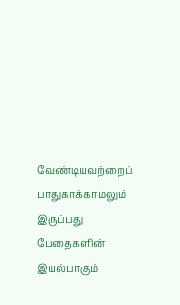வேண்டியவற்றைப் பாதுகாக்காமலும் இருப்பது பேதைகளின் இயல்பாகும்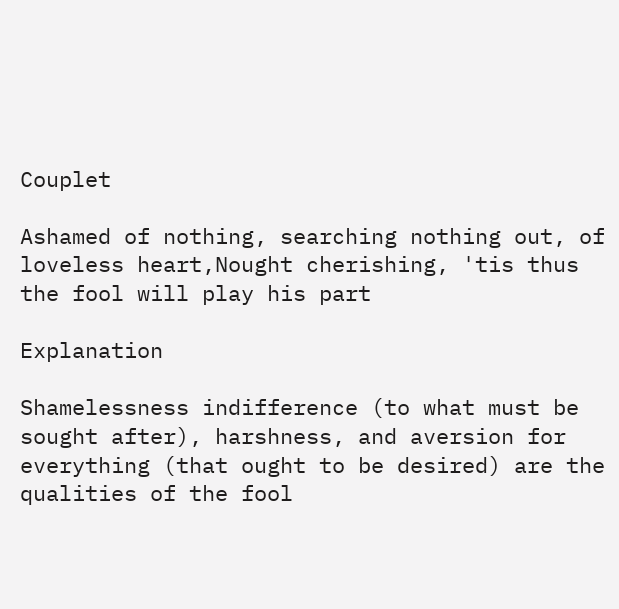Couplet

Ashamed of nothing, searching nothing out, of loveless heart,Nought cherishing, 'tis thus the fool will play his part

Explanation

Shamelessness indifference (to what must be sought after), harshness, and aversion for everything (that ought to be desired) are the qualities of the fool